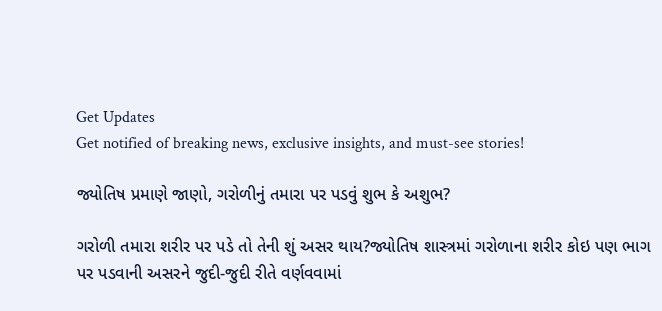Get Updates
Get notified of breaking news, exclusive insights, and must-see stories!

જ્યોતિષ પ્રમાણે જાણો, ગરોળીનું તમારા પર પડવું શુભ કે અશુભ?

ગરોળી તમારા શરીર પર પડે તો તેની શું અસર થાય?જ્યોતિષ શાસ્ત્રમાં ગરોળાના શરીર કોઇ પણ ભાગ પર પડવાની અસરને જુદી-જુદી રીતે વર્ણવવામાં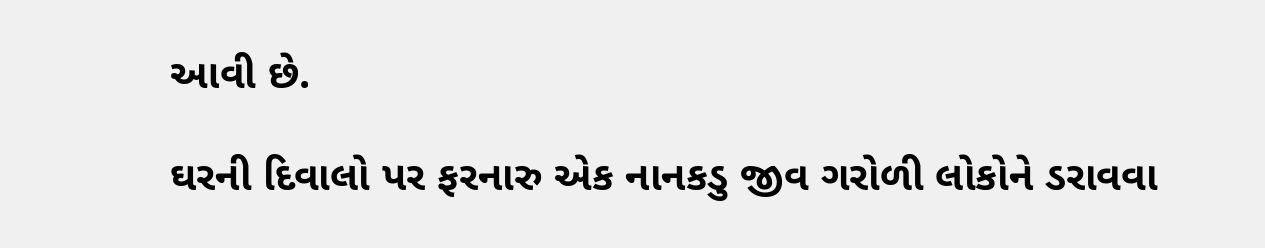આવી છે.

ઘરની દિવાલો પર ફરનારુ એક નાનકડુ જીવ ગરોળી લોકોને ડરાવવા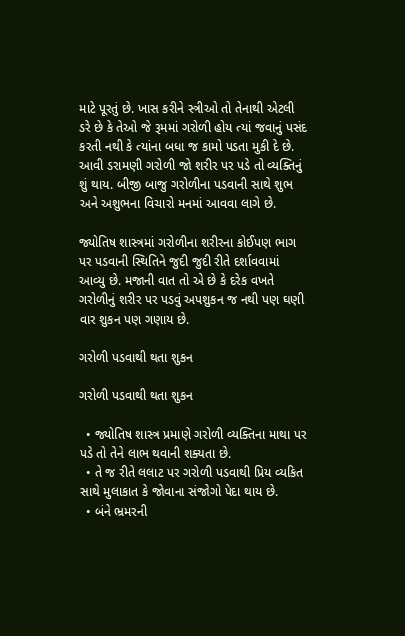માટે પૂરતું છે. ખાસ કરીને સ્ત્રીઓ તો તેનાથી એટલી ડરે છે કે તેઓ જે રૂમમાં ગરોળી હોય ત્યાં જવાનું પસંદ કરતી નથી કે ત્યાંના બધા જ કામો પડતા મુકી દે છે. આવી ડરામણી ગરોળી જો શરીર પર પડે તો વ્યક્તિનું શું થાય. બીજી બાજુ ગરોળીના પડવાની સાથે શુભ અને અશુભના વિચારો મનમાં આવવા લાગે છે.

જ્યોતિષ શાસ્ત્રમાં ગરોળીના શરીરના કોઈપણ ભાગ પર પડવાની સ્થિતિને જુદી જુદી રીતે દર્શાવવામાં આવ્યુ છે. મજાની વાત તો એ છે કે દરેક વખતે ગરોળીનું શરીર પર પડવું અપશુકન જ નથી પણ ઘણી વાર શુકન પણ ગણાય છે.

ગરોળી પડવાથી થતા શુકન

ગરોળી પડવાથી થતા શુકન

  • જ્યોતિષ શાસ્ત્ર પ્રમાણે ગરોળી વ્યક્તિના માથા પર પડે તો તેને લાભ થવાની શક્યતા છે.
  • તે જ રીતે લલાટ પર ગરોળી પડવાથી પ્રિય વ્યકિત સાથે મુલાકાત કે જોવાના સંજોગો પેદા થાય છે.
  • બંને ભ્રમરની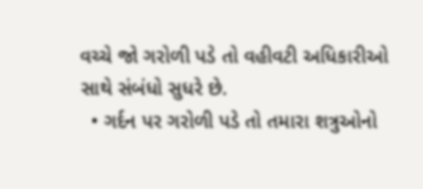વચ્ચે જો ગરોળી પડે તો વહીવટી અધિકારીઓ સાથે સંબંધો સુધરે છે.
  • ગર્દન પર ગરોળી પડે તો તમારા શત્રુઓનો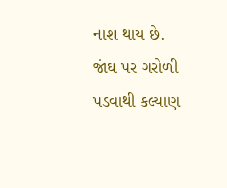નાશ થાય છે.
જાંઘ પર ગરોળી પડવાથી કલ્યાણ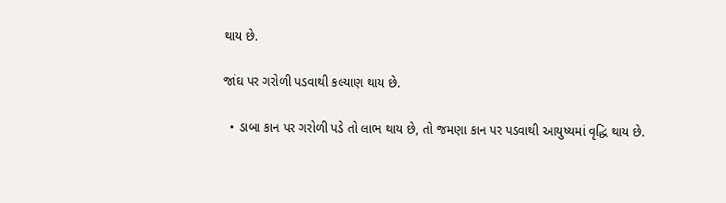થાય છે.

જાંઘ પર ગરોળી પડવાથી કલ્યાણ થાય છે.

  • ડાબા કાન પર ગરોળી પડે તો લાભ થાય છે, તો જમણા કાન પર પડવાથી આયુષ્યમાં વૃદ્ધિ થાય છે.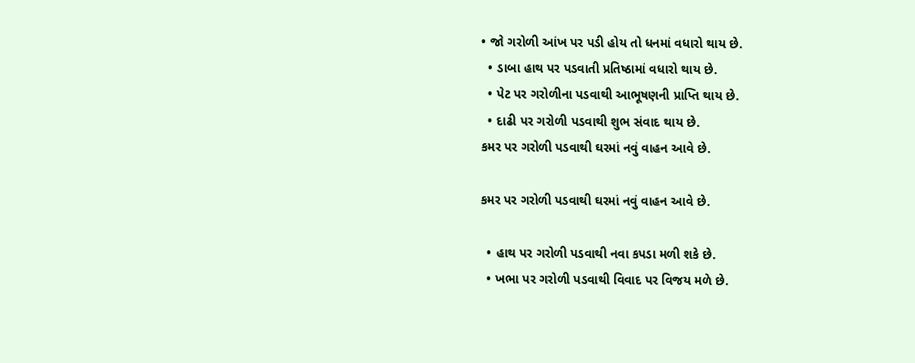• જો ગરોળી આંખ પર પડી હોય તો ધનમાં વધારો થાય છે.
  • ડાબા હાથ પર પડવાતી પ્રતિષ્ઠામાં વધારો થાય છે.
  • પેટ પર ગરોળીના પડવાથી આભૂષણની પ્રાપ્તિ થાય છે.
  • દાઢી પર ગરોળી પડવાથી શુભ સંવાદ થાય છે.
કમર પર ગરોળી પડવાથી ઘરમાં નવું વાહન આવે છે.

કમર પર ગરોળી પડવાથી ઘરમાં નવું વાહન આવે છે.

  • હાથ પર ગરોળી પડવાથી નવા કપડા મળી શકે છે.
  • ખભા પર ગરોળી પડવાથી વિવાદ પર વિજય મળે છે.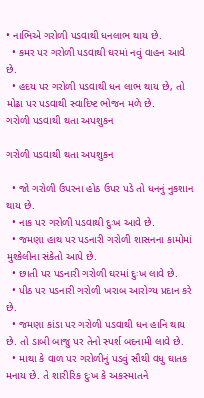• નાભિએ ગરોળી પડવાથી ધનલાભ થાય છે.
  • કમર પર ગરોળી પડવાથી ઘરમાં નવું વાહન આવે છે.
  • હદય પર ગરોળી પડવાથી ધન લાભ થાય છે, તો મોઢા પર પડવાથી સ્વાદિષ્ટ ભોજન મળે છે.
ગરોળી પડવાથી થતા અપશુકન

ગરોળી પડવાથી થતા અપશુકન

  • જો ગરોળી ઉપરના હોઠ ઉપર પડે તો ધનનું નુકશાન થાય છે.
  • નાક પર ગરોળી પડવાથી દુઃખ આવે છે.
  • જમણા હાથ પર પડનારી ગરોળી શાસનના કામોમાં મુશ્કેલીના સંકેતો આપે છે.
  • છાતી પર પડનારી ગરોળી ઘરમાં દુઃખ લાવે છે.
  • પીઠ પર પડનારી ગરોળી ખરાબ આરોગ્ય પ્રદાન કરે છે.
  • જમણા કાંડા પર ગરોળી પડવાથી ધન હાનિ થાય છે. તો ડાબી બાજુ પર તેનો સ્પર્શ બદનામી લાવે છે.
  • માથા કે વાળ પર ગરોળીનું પડવું સૌથી વધુ ઘાતક મનાય છે. તે શારીરિક દુઃખ કે અકસ્માતને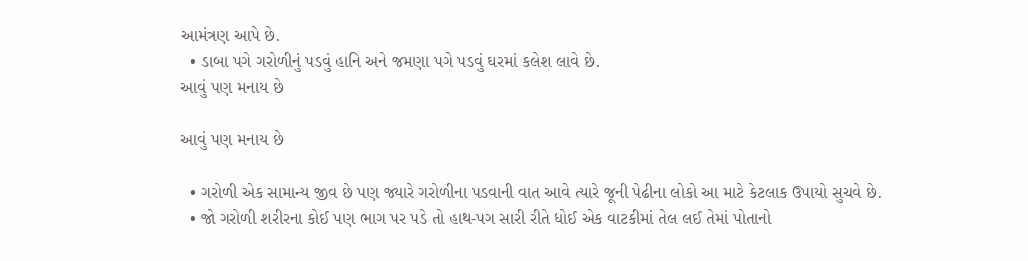આમંત્રણ આપે છે.
  • ડાબા પગે ગરોળીનું પડવું હાનિ અને જમણા પગે પડવું ઘરમાં કલેશ લાવે છે.
આવું પણ મનાય છે

આવું પણ મનાય છે

  • ગરોળી એક સામાન્ય જીવ છે પણ જ્યારે ગરોળીના પડવાની વાત આવે ત્યારે જૂની પેઢીના લોકો આ માટે કેટલાક ઉપાયો સુચવે છે.
  • જો ગરોળી શરીરના કોઈ પણ ભાગ પર પડે તો હાથ-પગ સારી રીતે ધોઈ એક વાટકીમાં તેલ લઈ તેમાં પોતાનો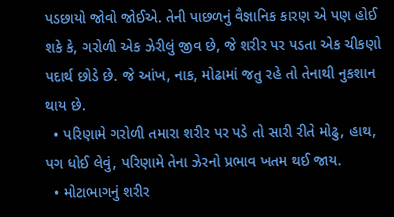પડછાયો જોવો જોઈએ. તેની પાછળનું વૈજ્ઞાનિક કારણ એ પણ હોઈ શકે કે, ગરોળી એક ઝેરીલું જીવ છે, જે શરીર પર પડતા એક ચીકણો પદાર્થ છોડે છે. જે આંખ, નાક, મોઢામાં જતુ રહે તો તેનાથી નુકશાન થાય છે.
  • પરિણામે ગરોળી તમારા શરીર પર પડે તો સારી રીતે મોઢુ, હાથ, પગ ધોઈ લેવું, પરિણામે તેના ઝેરનો પ્રભાવ ખતમ થઈ જાય.
  • મોટાભાગનું શરીર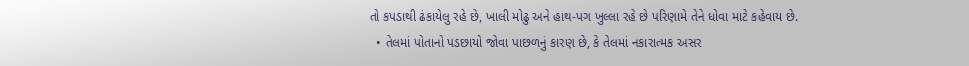તો કપડાથી ઢંકાયેલુ રહે છે, ખાલી મોઢુ અને હાથ-પગ ખુલ્લા રહે છે પરિણામે તેને ધોવા માટે કહેવાય છે.
  • તેલમાં પોતાનો પડછાયો જોવા પાછળનું કારણ છે, કે તેલમાં નકારાત્મક અસર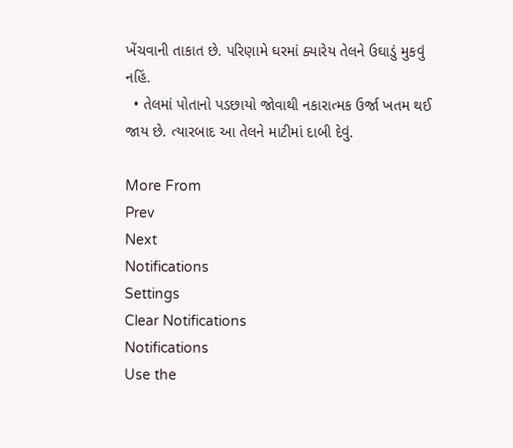ખેંચવાની તાકાત છે. પરિણામે ઘરમાં ક્યારેય તેલને ઉઘાડું મુકવું નહિં.
  • તેલમાં પોતાનો પડછાયો જોવાથી નકારાત્મક ઉર્જા ખતમ થઈ જાય છે. ત્યારબાદ આ તેલને માટીમાં દાબી દેવું.

More From
Prev
Next
Notifications
Settings
Clear Notifications
Notifications
Use the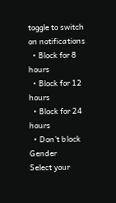toggle to switch on notifications
  • Block for 8 hours
  • Block for 12 hours
  • Block for 24 hours
  • Don't block
Gender
Select your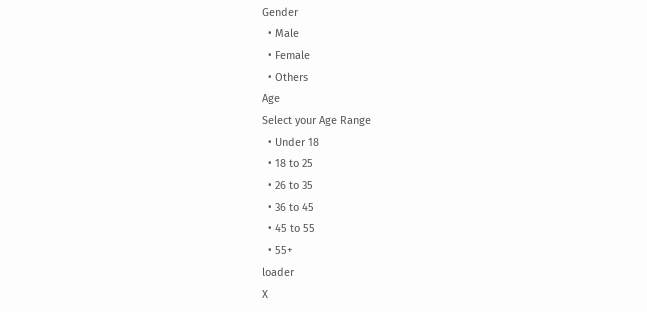Gender
  • Male
  • Female
  • Others
Age
Select your Age Range
  • Under 18
  • 18 to 25
  • 26 to 35
  • 36 to 45
  • 45 to 55
  • 55+
loader
X